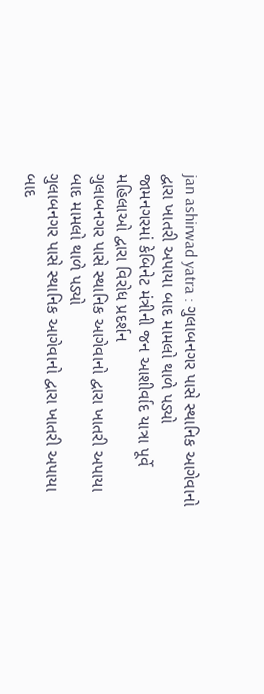jan ashirwad yatra : ગુલાબનગર પાસે સ્થાનિક આગેવાનો દ્વારા ખાતરી અપાયા બાદ મામલો થાળે પડ્યો
જામનગરમાં કેબિનેટ મંત્રીની જન આશીર્વાદ યાત્રા પૂર્વે મહિલાઓ દ્વારા વિરોધ પ્રદર્શન
ગુલાબનગર પાસે સ્થાનિક આગેવાનો દ્વારા ખાતરી અપાયા બાદ મામલો થાળે પડ્યો
ગુલાબનગર પાસે સ્થાનિક આગેવાનો દ્વારા ખાતરી અપાયા બાદ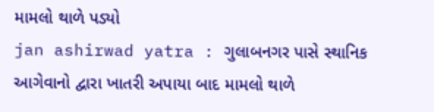મામલો થાળે પડ્યો
jan ashirwad yatra : ગુલાબનગર પાસે સ્થાનિક આગેવાનો દ્વારા ખાતરી અપાયા બાદ મામલો થાળે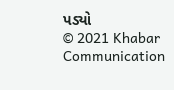પડ્યો
© 2021 Khabar Communication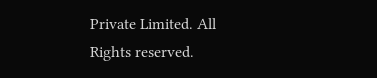Private Limited. All Rights reserved.